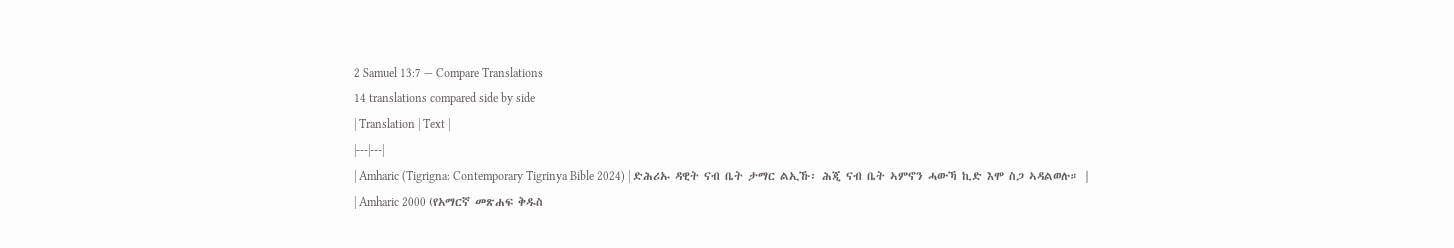2 Samuel 13:7 — Compare Translations
14 translations compared side by side
| Translation | Text |
|---|---|
| Amharic (Tigrigna: Contemporary Tigrinya Bible 2024) | ድሕሪኡ ዳዊት ናብ ቤት ታማር ልኢኹ፡ ሕጂ ናብ ቤት ኣምኖን ሓውኻ ኪድ እሞ ስጋ ኣዳልወሉ። |
| Amharic 2000 (የአማርኛ መጽሐፍ ቅዱስ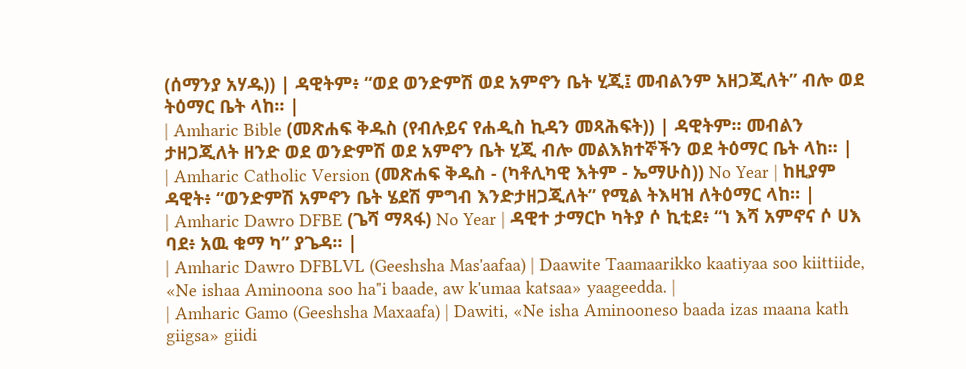(ሰማንያ አሃዱ)) | ዳዊትም፥ “ወደ ወንድምሽ ወደ አምኖን ቤት ሂጂ፤ መብልንም አዘጋጂለት” ብሎ ወደ ትዕማር ቤት ላከ። |
| Amharic Bible (መጽሐፍ ቅዱስ (የብሉይና የሐዲስ ኪዳን መጻሕፍት)) | ዳዊትም። መብልን ታዘጋጂለት ዘንድ ወደ ወንድምሽ ወደ አምኖን ቤት ሂጂ ብሎ መልእክተኞችን ወደ ትዕማር ቤት ላከ። |
| Amharic Catholic Version (መጽሐፍ ቅዱስ - (ካቶሊካዊ እትም - ኤማሁስ)) No Year | ከዚያም ዳዊት፥ “ወንድምሽ አምኖን ቤት ሄደሽ ምግብ እንድታዘጋጂለት” የሚል ትእዛዝ ለትዕማር ላከ። |
| Amharic Dawro DFBE (ጌሻ ማጻፋ) No Year | ዳዊተ ታማርኮ ካትያ ሶ ኪቲደ፥ “ነ እሻ አምኖና ሶ ሀእ ባደ፥ አዉ ቁማ ካ” ያጌዳ። |
| Amharic Dawro DFBLVL (Geeshsha Mas'aafaa) | Daawite Taamaarikko kaatiyaa soo kiittiide, «Ne ishaa Aminoona soo ha"i baade, aw k'umaa katsaa» yaageedda. |
| Amharic Gamo (Geeshsha Maxaafa) | Dawiti, «Ne isha Aminooneso baada izas maana kath giigsa» giidi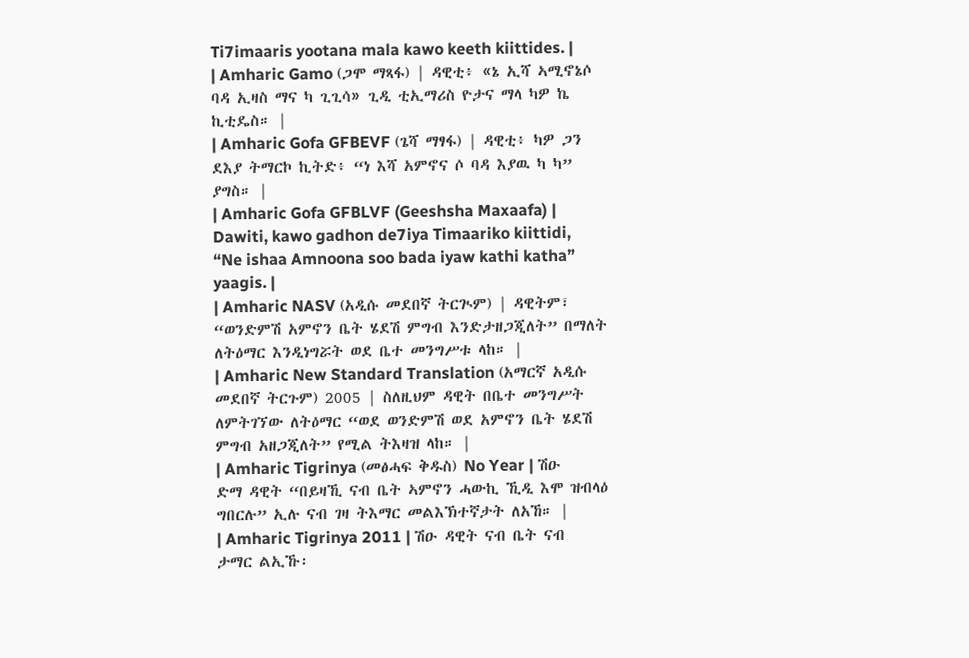Ti7imaaris yootana mala kawo keeth kiittides. |
| Amharic Gamo (ጋሞ ማጻፋ) | ዳዊቲ፥ «ኔ ኢሻ ኣሚኖኔሶ ባዳ ኢዛስ ማና ካ ጊጊሳ» ጊዲ ቲኢማሪስ ዮታና ማላ ካዎ ኬ ኪቲዴስ። |
| Amharic Gofa GFBEVF (ጌሻ ማፃፋ) | ዳዊቲ፥ ካዎ ጋን ደእያ ትማርኮ ኪትድ፥ “ነ እሻ አምኖና ሶ ባዳ እያዉ ካ ካ” ያግስ። |
| Amharic Gofa GFBLVF (Geeshsha Maxaafa) | Dawiti, kawo gadhon de7iya Timaariko kiittidi, “Ne ishaa Amnoona soo bada iyaw kathi katha” yaagis. |
| Amharic NASV (አዲሱ መደበኛ ትርጒም) | ዳዊትም፣ “ወንድምሽ አምኖን ቤት ሄደሽ ምግብ እንድታዘጋጂለት” በማለት ለትዕማር እንዲነግሯት ወደ ቤተ መንግሥቱ ላከ። |
| Amharic New Standard Translation (አማርኛ አዲሱ መደበኛ ትርጉም) 2005 | ስለዚህም ዳዊት በቤተ መንግሥት ለምትገኘው ለትዕማር “ወደ ወንድምሽ ወደ አምኖን ቤት ሄደሽ ምግብ አዘጋጂለት” የሚል ትእዛዝ ላከ። |
| Amharic Tigrinya (መፅሓፍ ቅዱስ) No Year | ሽዑ ድማ ዳዊት “በይዛኺ ናብ ቤት ኣምኖን ሓውኪ ኺዲ እሞ ዝብላዕ ግበርሉ” ኢሉ ናብ ገዛ ትእማር መልእኽተኛታት ለአኸ። |
| Amharic Tigrinya 2011 | ሽዑ ዳዊት ናብ ቤት ናብ ታማር ልኢኹ፡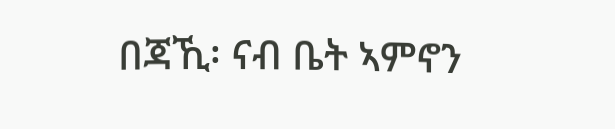በጃኺ፡ ናብ ቤት ኣምኖን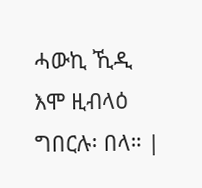ሓውኪ ኺዲ እሞ ዚብላዕ ግበርሉ፡ በላ። |